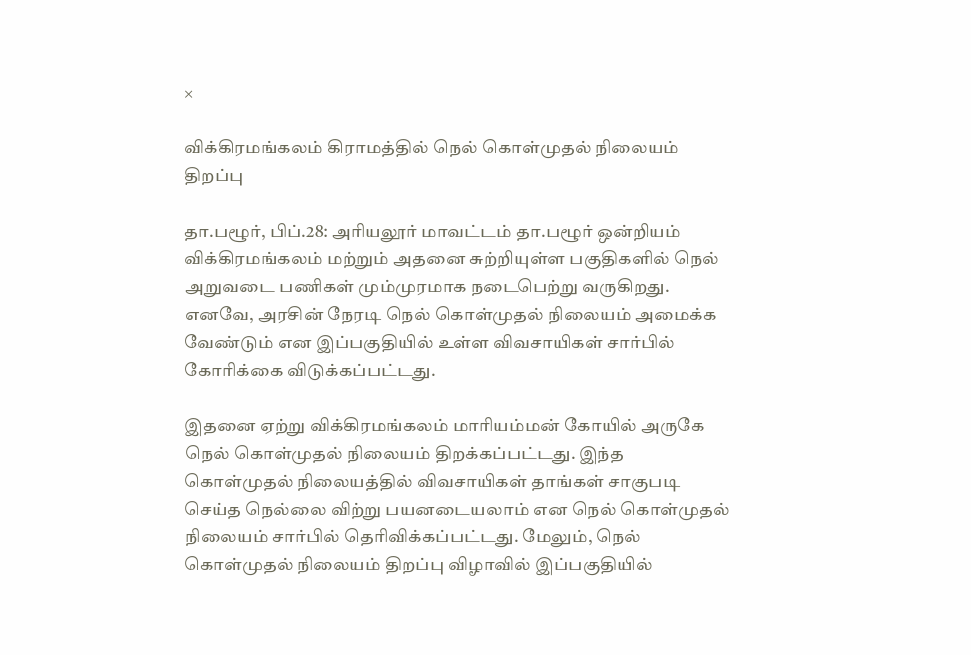×

விக்கிரமங்கலம் கிராமத்தில் நெல் கொள்முதல் நிலையம் திறப்பு

தா.பழூர், பிப்.28: அரியலூர் மாவட்டம் தா.பழூர் ஒன்றியம் விக்கிரமங்கலம் மற்றும் அதனை சுற்றியுள்ள பகுதிகளில் நெல் அறுவடை பணிகள் மும்முரமாக நடைபெற்று வருகிறது. எனவே, அரசின் நேரடி நெல் கொள்முதல் நிலையம் அமைக்க வேண்டும் என இப்பகுதியில் உள்ள விவசாயிகள் சார்பில் கோரிக்கை விடுக்கப்பட்டது.

இதனை ஏற்று விக்கிரமங்கலம் மாரியம்மன் கோயில் அருகே நெல் கொள்முதல் நிலையம் திறக்கப்பட்டது. இந்த கொள்முதல் நிலையத்தில் விவசாயிகள் தாங்கள் சாகுபடி செய்த நெல்லை விற்று பயனடையலாம் என நெல் கொள்முதல் நிலையம் சார்பில் தெரிவிக்கப்பட்டது. மேலும், நெல் கொள்முதல் நிலையம் திறப்பு விழாவில் இப்பகுதியில்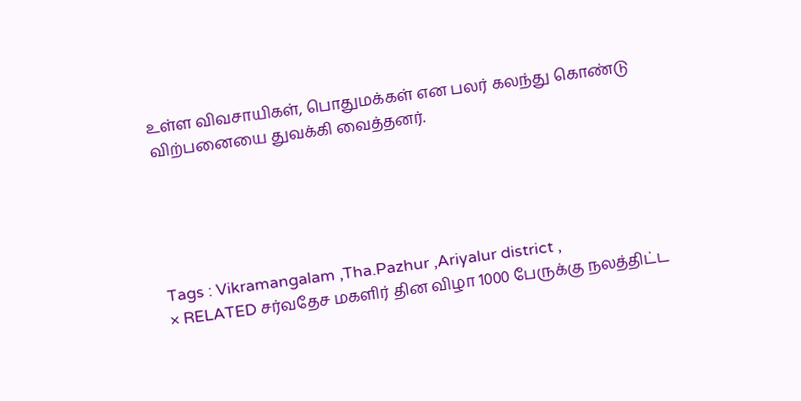உள்ள விவசாயிகள், பொதுமக்கள் என பலர் கலந்து கொண்டு விற்பனையை துவக்கி வைத்தனர்.





Tags : Vikramangalam ,Tha.Pazhur ,Ariyalur district ,
× RELATED சர்வதேச மகளிர் தின விழா 1000 பேருக்கு நலத்திட்ட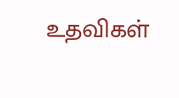உதவிகள்